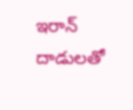ఇరాన్ దాడులతో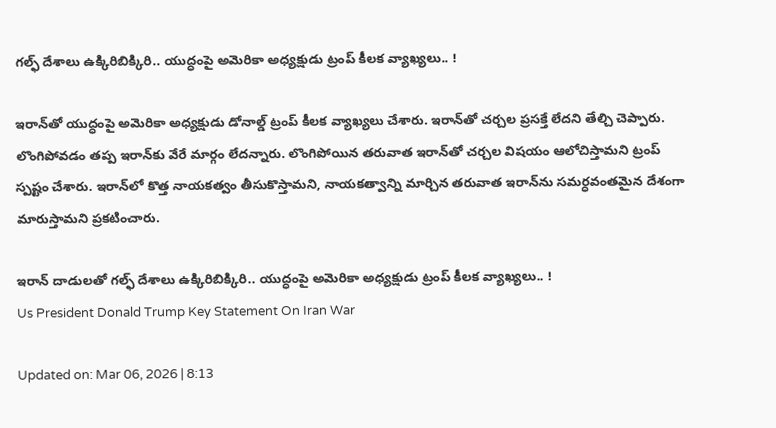గల్ఫ్ దేశాలు ఉక్కిరిబిక్కిరి.. యుద్ధంపై అమెరికా అధ్యక్షుడు ట్రంప్‌ కీలక వ్యాఖ్యలు.. !

ఇరాన్‌తో యుద్ధంపై అమెరికా అధ్యక్షుడు డోనాల్డ్ ట్రంప్‌ కీలక వ్యాఖ్యలు చేశారు. ఇరాన్‌తో చర్చల ప్రసక్తే లేదని తేల్చి చెప్పారు. లొంగిపోవడం తప్ప ఇరాన్‌కు వేరే మార్గం లేదన్నారు. లొంగిపోయిన తరువాత ఇరాన్‌తో చర్చల విషయం ఆలోచిస్తామని ట్రంప్‌ స్పష్టం చేశారు. ఇరాన్‌లో కొత్త నాయకత్వం తీసుకొస్తామని, నాయకత్వాన్ని మార్చిన తరువాత ఇరాన్‌ను సమర్ధవంతమైన దేశంగా మారుస్తామని ప్రకటించారు.

ఇరాన్ దాడులతో గల్ఫ్ దేశాలు ఉక్కిరిబిక్కిరి.. యుద్ధంపై అమెరికా అధ్యక్షుడు ట్రంప్‌ కీలక వ్యాఖ్యలు.. !
Us President Donald Trump Key Statement On Iran War

Updated on: Mar 06, 2026 | 8:13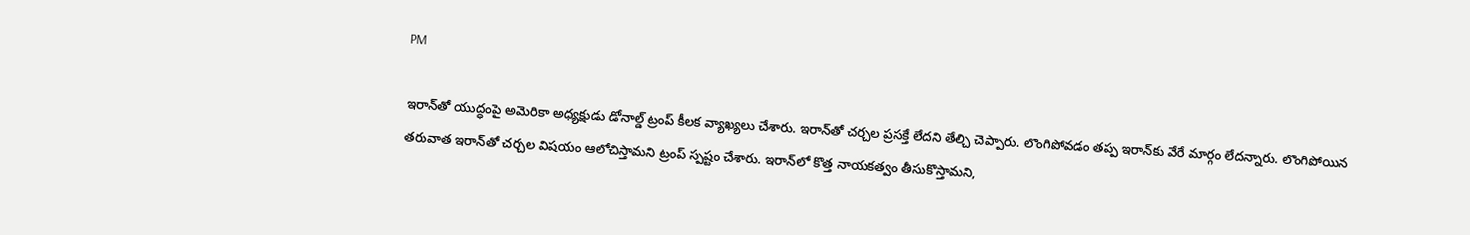PM

ఇరాన్‌తో యుద్ధంపై అమెరికా అధ్యక్షుడు డోనాల్డ్ ట్రంప్‌ కీలక వ్యాఖ్యలు చేశారు. ఇరాన్‌తో చర్చల ప్రసక్తే లేదని తేల్చి చెప్పారు. లొంగిపోవడం తప్ప ఇరాన్‌కు వేరే మార్గం లేదన్నారు. లొంగిపోయిన తరువాత ఇరాన్‌తో చర్చల విషయం ఆలోచిస్తామని ట్రంప్‌ స్పష్టం చేశారు. ఇరాన్‌లో కొత్త నాయకత్వం తీసుకొస్తామని,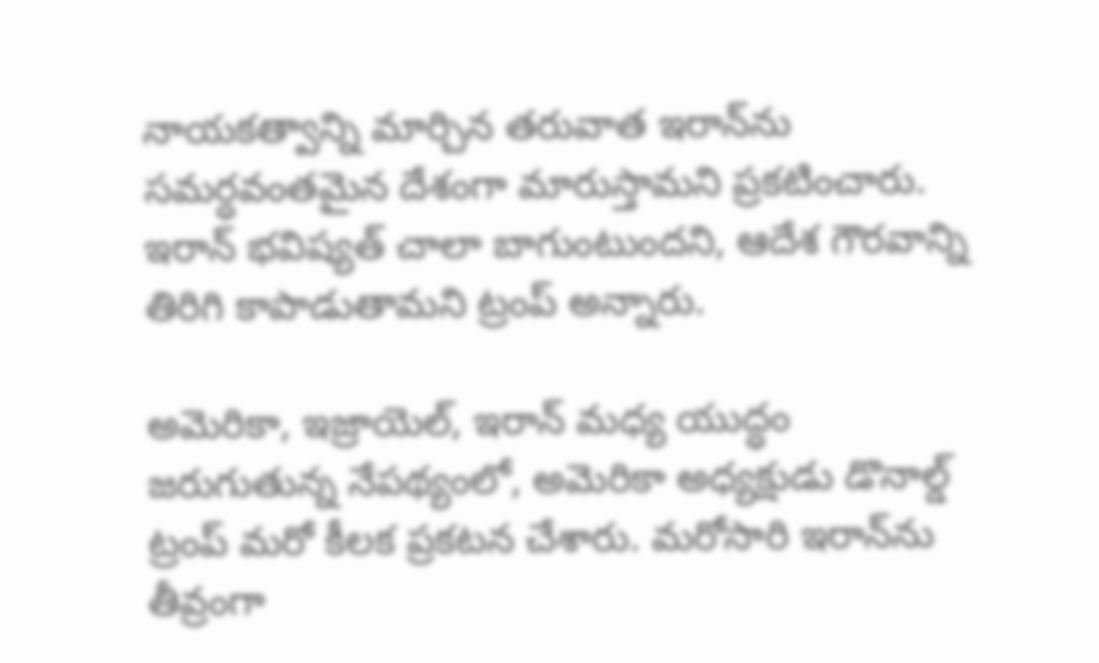నాయకత్వాన్ని మార్చిన తరువాత ఇరాన్‌ను సమర్ధవంతమైన దేశంగా మారుస్తామని ప్రకటించారు. ఇరాన్‌ భవిష్యత్‌ చాలా బాగుంటుందని, ఆదేశ గౌరవాన్ని తిరిగి కాపాడుతామని ట్రంప్‌ అన్నారు.

అమెరికా, ఇజ్రాయెల్, ఇరాన్ మధ్య యుద్ధం జరుగుతున్న నేపథ్యంలో, అమెరికా అధ్యక్షుడు డొనాల్డ్ ట్రంప్ మరో కీలక ప్రకటన చేశారు. మరోసారి ఇరాన్‌ను తీవ్రంగా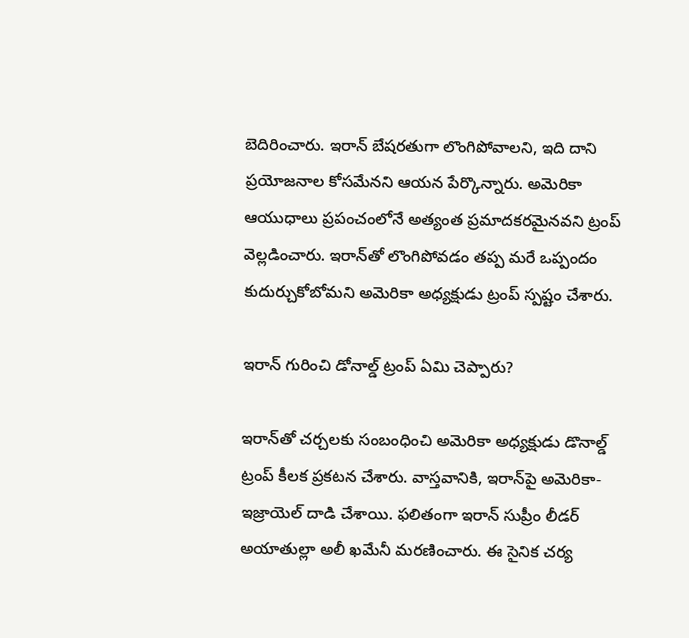బెదిరించారు. ఇరాన్ బేషరతుగా లొంగిపోవాలని, ఇది దాని ప్రయోజనాల కోసమేనని ఆయన పేర్కొన్నారు. అమెరికా ఆయుధాలు ప్రపంచంలోనే అత్యంత ప్రమాదకరమైనవని ట్రంప్ వెల్లడించారు. ఇరాన్‌తో లొంగిపోవడం తప్ప మరే ఒప్పందం కుదుర్చుకోబోమని అమెరికా అధ్యక్షుడు ట్రంప్ స్పష్టం చేశారు.

ఇరాన్ గురించి డోనాల్డ్ ట్రంప్ ఏమి చెప్పారు?

ఇరాన్‌తో చర్చలకు సంబంధించి అమెరికా అధ్యక్షుడు డొనాల్డ్ ట్రంప్ కీలక ప్రకటన చేశారు. వాస్తవానికి, ఇరాన్‌పై అమెరికా- ఇజ్రాయెల్ దాడి చేశాయి. ఫలితంగా ఇరాన్ సుప్రీం లీడర్ అయాతుల్లా అలీ ఖమేనీ మరణించారు. ఈ సైనిక చర్య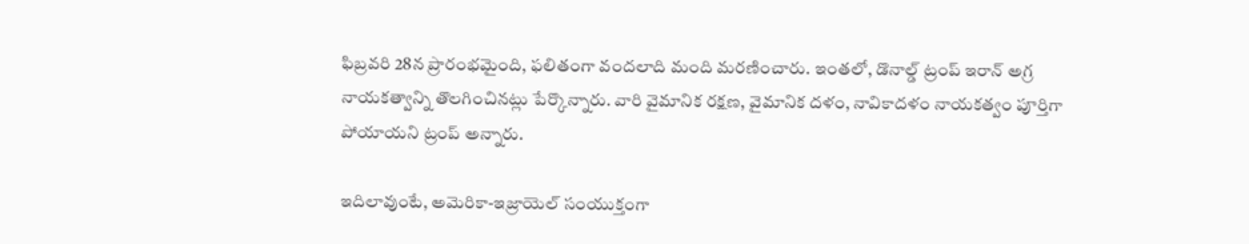ఫిబ్రవరి 28న ప్రారంభమైంది, ఫలితంగా వందలాది మంది మరణించారు. ఇంతలో, డొనాల్డ్ ట్రంప్ ఇరాన్ అగ్ర నాయకత్వాన్ని తొలగించినట్లు పేర్కొన్నారు. వారి వైమానిక రక్షణ, వైమానిక దళం, నావికాదళం నాయకత్వం పూర్తిగా పోయాయని ట్రంప్ అన్నారు.

ఇదిలావుంటే, అమెరికా-ఇజ్రాయెల్ సంయుక్తంగా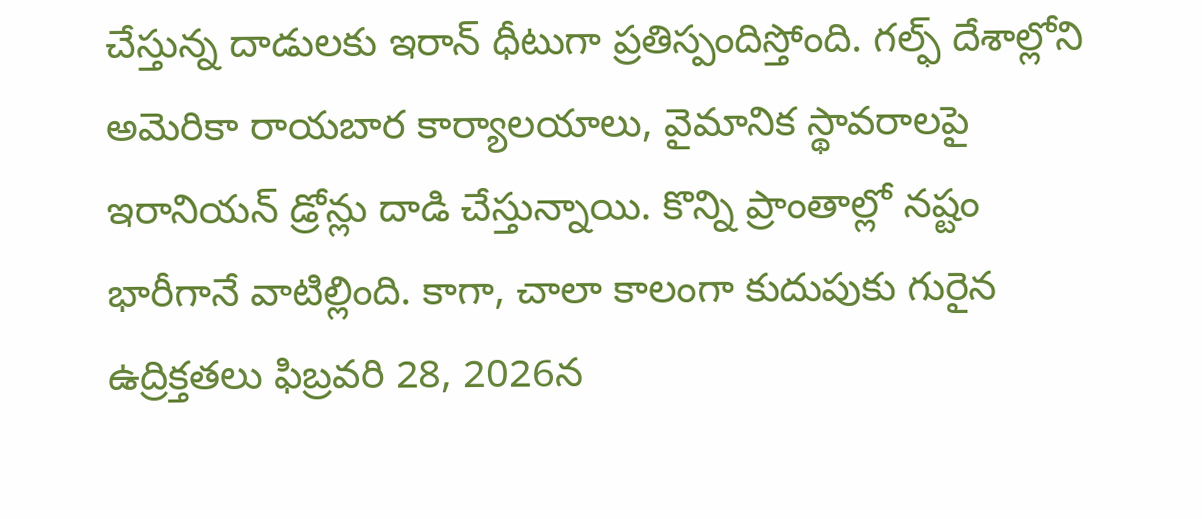చేస్తున్న దాడులకు ఇరాన్ ధీటుగా ప్రతిస్పందిస్తోంది. గల్ఫ్ దేశాల్లోని అమెరికా రాయబార కార్యాలయాలు, వైమానిక స్థావరాలపై ఇరానియన్ డ్రోన్లు దాడి చేస్తున్నాయి. కొన్ని ప్రాంతాల్లో నష్టం భారీగానే వాటిల్లింది. కాగా, చాలా కాలంగా కుదుపుకు గురైన ఉద్రిక్తతలు ఫిబ్రవరి 28, 2026న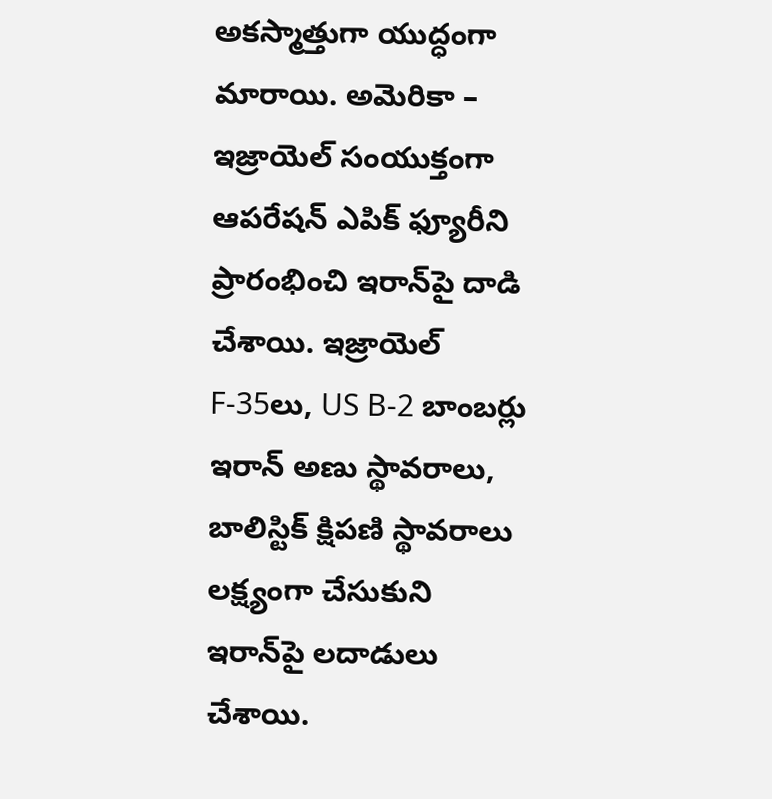అకస్మాత్తుగా యుద్ధంగా మారాయి. అమెరికా – ఇజ్రాయెల్ సంయుక్తంగా ఆపరేషన్ ఎపిక్ ఫ్యూరీని ప్రారంభించి ఇరాన్‌పై దాడి చేశాయి. ఇజ్రాయెల్ F-35లు, US B-2 బాంబర్లు ఇరాన్ అణు స్థావరాలు, బాలిస్టిక్ క్షిపణి స్థావరాలు లక్ష్యంగా చేసుకుని ఇరాన్‌పై లదాడులు చేశాయి.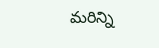మరిన్ని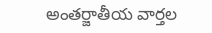అంతర్జాతీయ వార్తల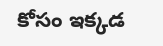కోసం ఇక్కడ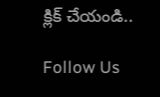క్లిక్ చేయండి..

Follow Us